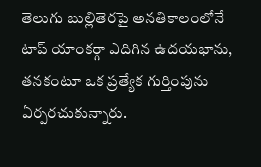తెలుగు బుల్లితెరపై అనతికాలంలోనే టాప్ యాంకర్గా ఎదిగిన ఉదయభాను, తనకంటూ ఒక ప్రత్యేక గుర్తింపును ఏర్పరచుకున్నారు.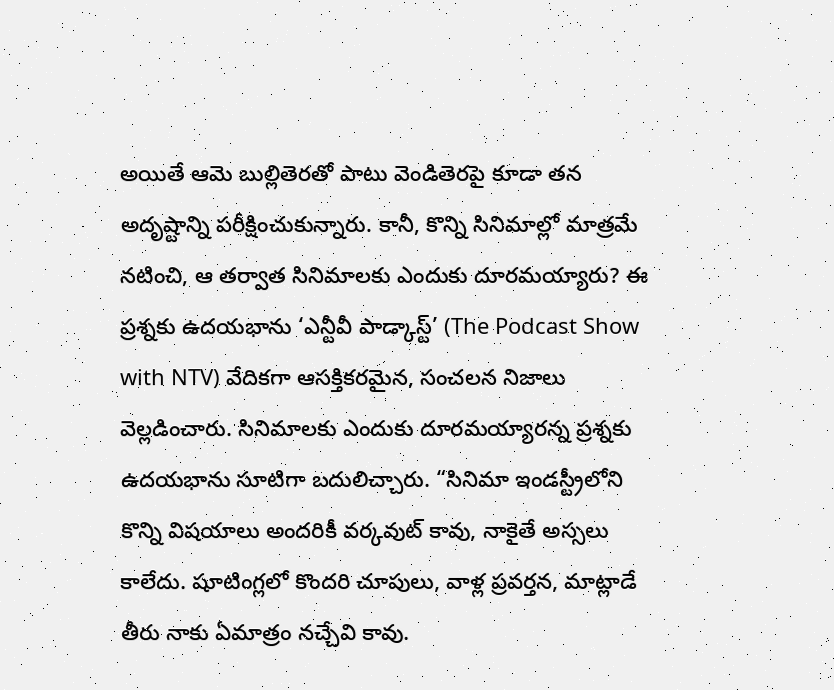అయితే ఆమె బుల్లితెరతో పాటు వెండితెరపై కూడా తన అదృష్టాన్ని పరీక్షించుకున్నారు. కానీ, కొన్ని సినిమాల్లో మాత్రమే నటించి, ఆ తర్వాత సినిమాలకు ఎందుకు దూరమయ్యారు? ఈ ప్రశ్నకు ఉదయభాను ‘ఎన్టీవీ పాడ్కాస్ట్’ (The Podcast Show with NTV) వేదికగా ఆసక్తికరమైన, సంచలన నిజాలు వెల్లడించారు. సినిమాలకు ఎందుకు దూరమయ్యారన్న ప్రశ్నకు ఉదయభాను సూటిగా బదులిచ్చారు. “సినిమా ఇండస్ట్రీలోని కొన్ని విషయాలు అందరికీ వర్కవుట్ కావు, నాకైతే అస్సలు కాలేదు. షూటింగ్లలో కొందరి చూపులు, వాళ్ల ప్రవర్తన, మాట్లాడే తీరు నాకు ఏమాత్రం నచ్చేవి కావు.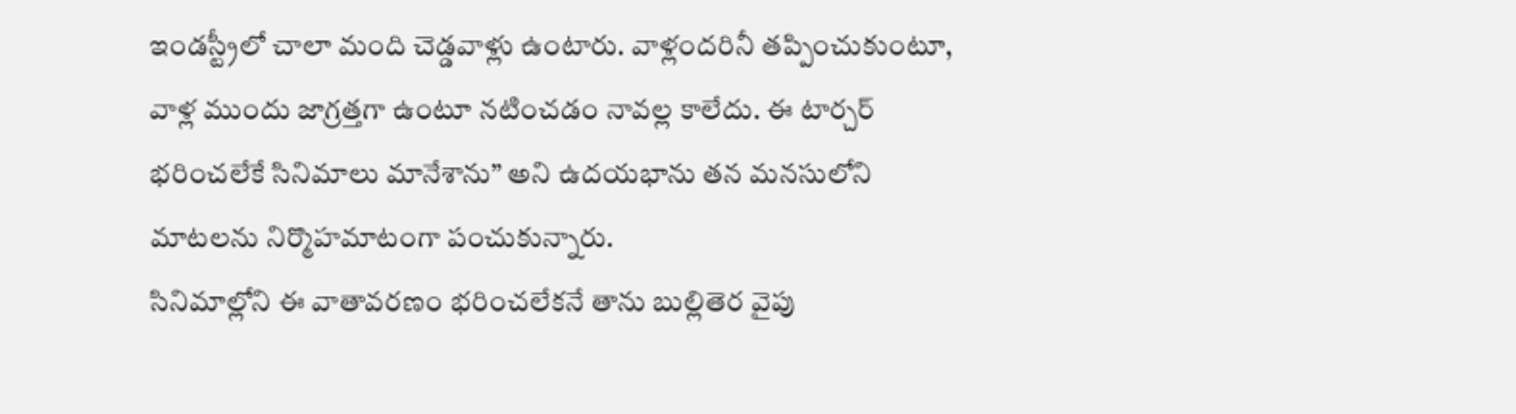ఇండస్ట్రీలో చాలా మంది చెడ్డవాళ్లు ఉంటారు. వాళ్లందరినీ తప్పించుకుంటూ, వాళ్ల ముందు జాగ్రత్తగా ఉంటూ నటించడం నావల్ల కాలేదు. ఈ టార్చర్ భరించలేకే సినిమాలు మానేశాను” అని ఉదయభాను తన మనసులోని మాటలను నిర్మొహమాటంగా పంచుకున్నారు.
సినిమాల్లోని ఈ వాతావరణం భరించలేకనే తాను బుల్లితెర వైపు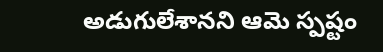అడుగులేశానని ఆమె స్పష్టం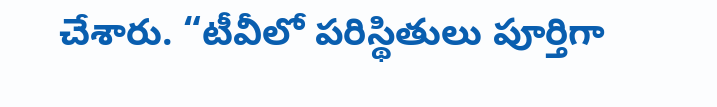చేశారు. “టీవీలో పరిస్థితులు పూర్తిగా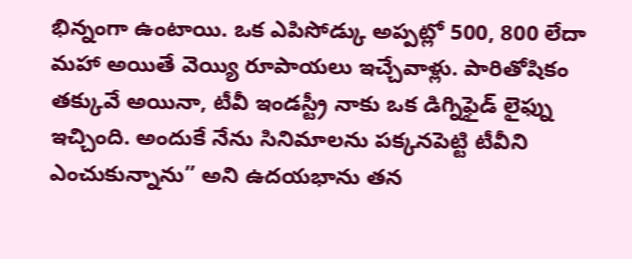భిన్నంగా ఉంటాయి. ఒక ఎపిసోడ్కు అప్పట్లో 500, 800 లేదా మహా అయితే వెయ్యి రూపాయలు ఇచ్చేవాళ్లు. పారితోషికం తక్కువే అయినా, టీవీ ఇండస్ట్రీ నాకు ఒక డిగ్నిఫైడ్ లైఫ్ను ఇచ్చింది. అందుకే నేను సినిమాలను పక్కనపెట్టి టీవీని ఎంచుకున్నాను” అని ఉదయభాను తన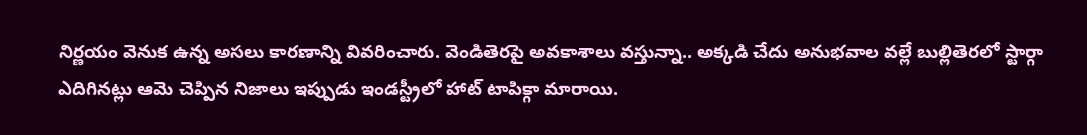నిర్ణయం వెనుక ఉన్న అసలు కారణాన్ని వివరించారు. వెండితెరపై అవకాశాలు వస్తున్నా.. అక్కడి చేదు అనుభవాల వల్లే బుల్లితెరలో స్టార్గా ఎదిగినట్లు ఆమె చెప్పిన నిజాలు ఇప్పుడు ఇండస్ట్రీలో హాట్ టాపిక్గా మారాయి.